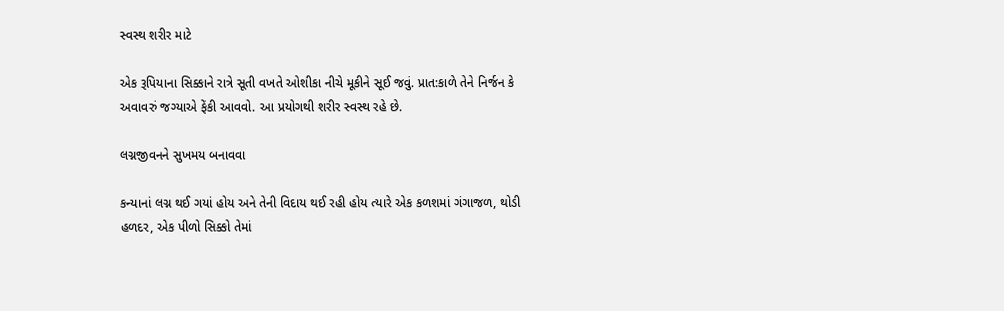સ્વસ્થ શરીર માટે

એક રૂપિયાના સિક્કાને રાત્રે સૂતી વખતે ઓશીકા નીચે મૂકીને સૂઈ જવું. પ્રાત:કાળે તેને નિર્જન કે અવાવરું જગ્યાએ ફેંકી આવવો. આ પ્રયોગથી શરીર સ્વસ્થ રહે છે.

લગ્નજીવનને સુખમય બનાવવા

કન્યાનાં લગ્ન થઈ ગયાં હોય અને તેની વિદાય થઈ રહી હોય ત્યારે એક કળશમાં ગંગાજળ, થોડી હળદર, એક પીળો સિક્કો તેમાં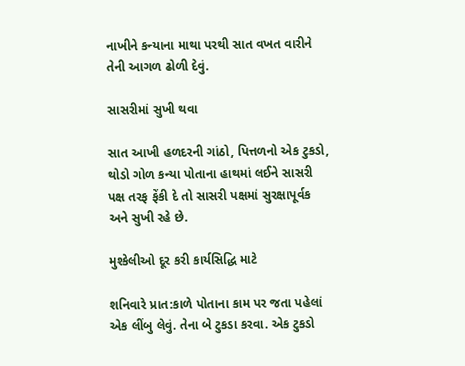નાખીને કન્યાના માથા પરથી સાત વખત વારીને તેની આગળ ઢોળી દેવું.

સાસરીમાં સુખી થવા

સાત આખી હળદરની ગાંઠો, પિત્તળનો એક ટુકડો, થોડો ગોળ કન્યા પોતાના હાથમાં લઈને સાસરી પક્ષ તરફ ફેંકી દે તો સાસરી પક્ષમાં સુરક્ષાપૂર્વક અને સુખી રહે છે.

મુશ્કેલીઓ દૂર કરી કાર્યસિદ્ધિ માટે

શનિવારે પ્રાત:કાળે પોતાના કામ પર જતા પહેલાં એક લીંબુ લેવું. તેના બે ટુકડા કરવા. એક ટુકડો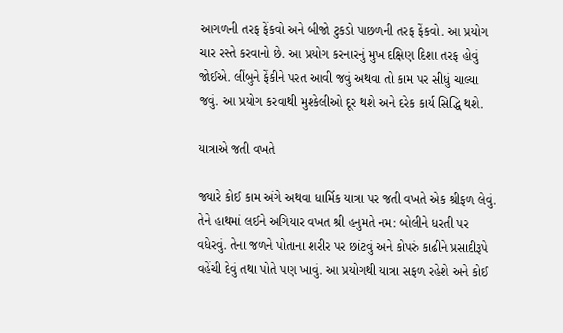આગળની તરફ ફેંકવો અને બીજો ટુકડો પાછળની તરફ ફેંકવો. આ પ્રયોગ ચાર રસ્તે કરવાનો છે. આ પ્રયોગ કરનારનું મુખ દક્ષિણ દિશા તરફ હોવું જોઈએ. લીંબુને ફેંકીને પરત આવી જવું અથવા તો કામ પર સીધું ચાલ્યા જવું. આ પ્રયોગ કરવાથી મુશ્કેલીઓ દૂર થશે અને દરેક કાર્ય સિદ્ધિ થશે.

યાત્રાએ જતી વખતે

જ્યારે કોઈ કામ અંગે અથવા ધાર્મિક યાત્રા પર જતી વખતે એક શ્રીફળ લેવું. તેને હાથમાં લઈને અગિયાર વખત શ્રી હનુમતે નમ: બોલીને ધરતી પર વધેરવું. તેના જળને પોતાના શરીર પર છાંટવું અને કોપરું કાઢીને પ્રસાદીરૂપે વહેંચી દેવું તથા પોતે પણ ખાવું. આ પ્રયોગથી યાત્રા સફળ રહેશે અને કોઈ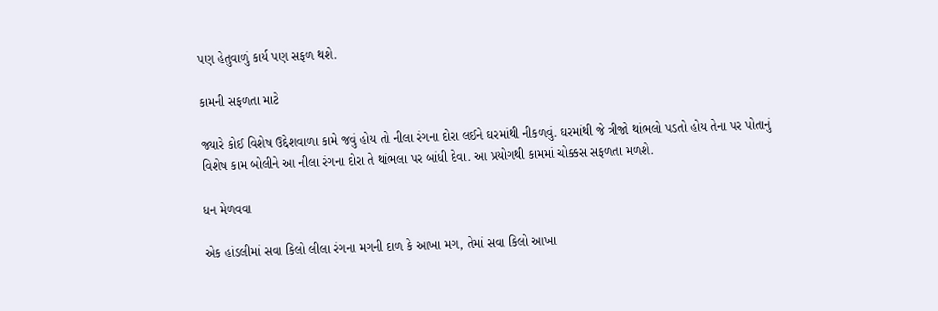પણ હેતુવાળું કાર્ય પણ સફળ થશે.

કામની સફળતા માટે

જ્યારે કોઈ વિશેષ ઉદ્દેશવાળા કામે જવું હોય તો નીલા રંગના દોરા લઈને ઘરમાંથી નીકળવું. ઘરમાંથી જે ત્રીજો થાંભલો પડતો હોય તેના પર પોતાનું વિશેષ કામ બોલીને આ નીલા રંગના દોરા તે થાંભલા પર બાંધી દેવા. આ પ્રયોગથી કામમાં ચોક્કસ સફળતા મળશે.

ધન મેળવવા

એક હાંડલીમાં સવા કિલો લીલા રંગના મગની દાળ કે આખા મગ, તેમાં સવા કિલો આખા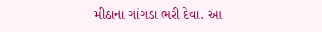મીઠાના ગાંગડા ભરી દેવા. આ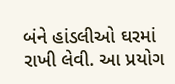બંને હાંડલીઓ ઘરમાં રાખી લેવી. આ પ્રયોગ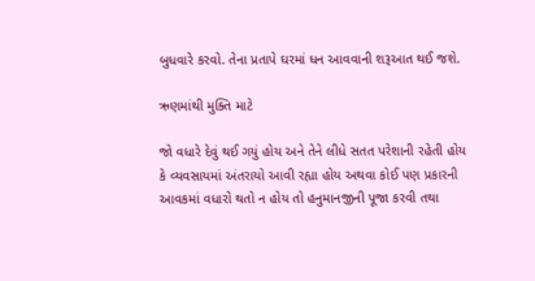બુધવારે કરવો. તેના પ્રતાપે ઘરમાં ધન આવવાની શરૂઆત થઈ જશે.

ઋણમાંથી મુક્તિ માટે

જો વધારે દેવું થઈ ગયું હોય અને તેને લીધે સતત પરેશાની રહેતી હોય કે વ્યવસાયમાં અંતરાયો આવી રહ્યા હોય અથવા કોઈ પણ પ્રકારની આવકમાં વધારો થતો ન હોય તો હનુમાનજીની પૂજા કરવી તથા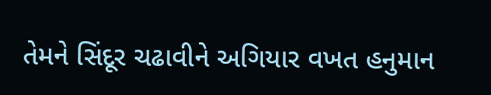તેમને સિંદૂર ચઢાવીને અગિયાર વખત હનુમાન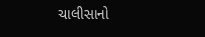ચાલીસાનો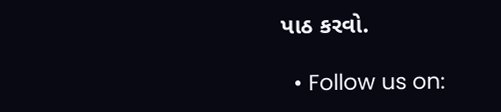પાઠ કરવો.

  • Follow us on: